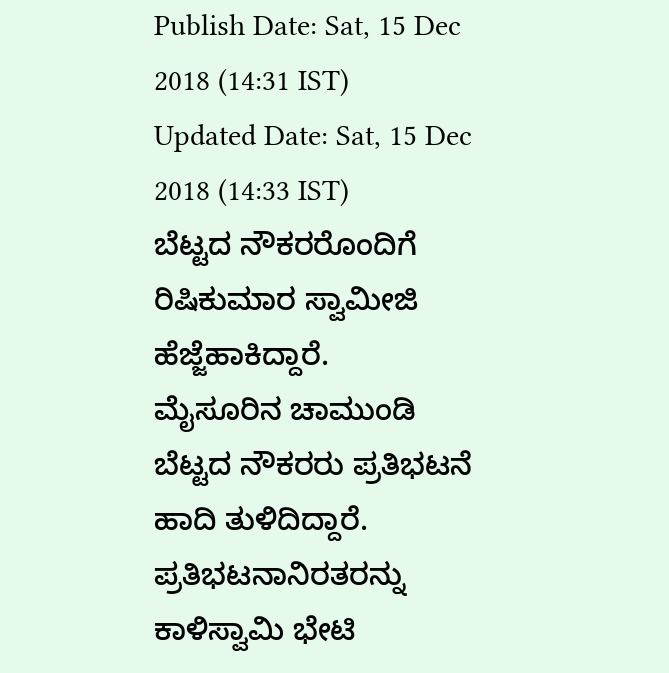Publish Date: Sat, 15 Dec 2018 (14:31 IST)
Updated Date: Sat, 15 Dec 2018 (14:33 IST)
ಬೆಟ್ಟದ ನೌಕರರೊಂದಿಗೆ ರಿಷಿಕುಮಾರ ಸ್ವಾಮೀಜಿ ಹೆಜ್ಜೆಹಾಕಿದ್ದಾರೆ.
ಮೈಸೂರಿನ ಚಾಮುಂಡಿ ಬೆಟ್ಟದ ನೌಕರರು ಪ್ರತಿಭಟನೆ ಹಾದಿ ತುಳಿದಿದ್ದಾರೆ. ಪ್ರತಿಭಟನಾನಿರತರನ್ನು ಕಾಳಿಸ್ವಾಮಿ ಭೇಟಿ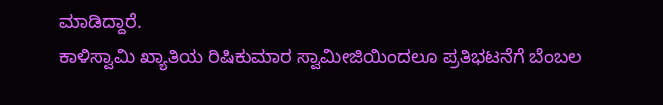ಮಾಡಿದ್ದಾರೆ.
ಕಾಳಿಸ್ವಾಮಿ ಖ್ಯಾತಿಯ ರಿಷಿಕುಮಾರ ಸ್ವಾಮೀಜಿಯಿಂದಲೂ ಪ್ರತಿಭಟನೆಗೆ ಬೆಂಬಲ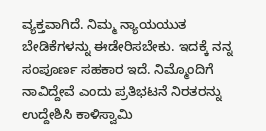ವ್ಯಕ್ತವಾಗಿದೆ. ನಿಮ್ಮ ನ್ಯಾಯಯುತ ಬೇಡಿಕೆಗಳನ್ನು ಈಡೇರಿಸಬೇಕು. ಇದಕ್ಕೆ ನನ್ನ ಸಂಪೂರ್ಣ ಸಹಕಾರ ಇದೆ. ನಿಮ್ಮೊಂದಿಗೆ ನಾವಿದ್ದೇವೆ ಎಂದು ಪ್ರತಿಭಟನೆ ನಿರತರನ್ನು ಉದ್ದೇಶಿಸಿ ಕಾಳಿಸ್ವಾಮಿ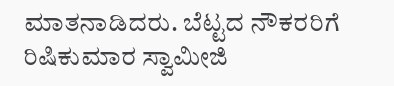ಮಾತನಾಡಿದರು. ಬೆಟ್ಟದ ನೌಕರರಿಗೆ ರಿಷಿಕುಮಾರ ಸ್ವಾಮೀಜಿ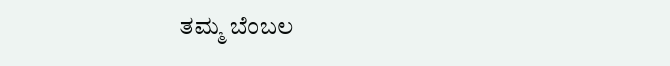ತಮ್ಮ ಬೆಂಬಲ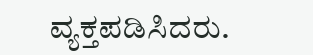ವ್ಯಕ್ತಪಡಿಸಿದರು.